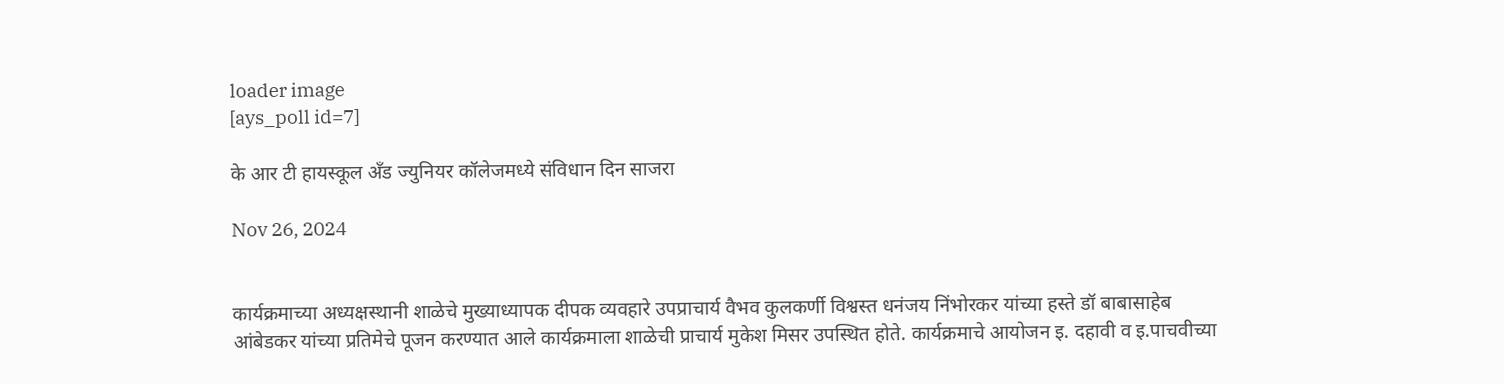loader image
[ays_poll id=7]

के आर टी हायस्कूल अँड ज्युनियर कॉलेजमध्ये संविधान दिन साजरा

Nov 26, 2024


कार्यक्रमाच्या अध्यक्षस्थानी शाळेचे मुख्याध्यापक दीपक व्यवहारे उपप्राचार्य वैभव कुलकर्णी विश्वस्त धनंजय निंभोरकर यांच्या हस्ते डॉ बाबासाहेब आंबेडकर यांच्या प्रतिमेचे पूजन करण्यात आले कार्यक्रमाला शाळेची प्राचार्य मुकेश मिसर उपस्थित होते. कार्यक्रमाचे आयोजन इ. दहावी व इ.पाचवीच्या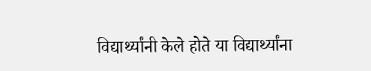विद्यार्थ्यांनी केले होते या विद्यार्थ्यांना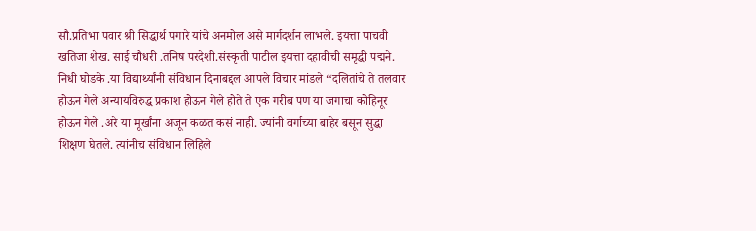सौ.प्रतिभा पवार श्री सिद्धार्थ पगारे यांचे अनमोल असे मार्गदर्शन लाभले. इयत्ता पाचवी खतिजा शेख. साई चौधरी .तनिष परदेशी.संस्कृती पाटील इयत्ता दहावीची समृद्धी पद्मने. निधी घोडके .या विद्यार्थ्यांनी संविधान दिनाबद्दल आपले विचार मांडले “दलितांचे ते तलवार होऊन गेले अन्यायविरुद्ध प्रकाश होऊन गेले होते ते एक गरीब पण या जगाचा कोहिनूर होऊन गेले .अरे या मूर्खांना अजून कळत कसं नाही. ज्यांनी वर्गाच्या बाहेर बसून सुद्धा शिक्षण घेतले. त्यांनीच संविधान लिहिले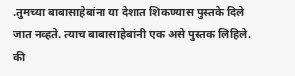.तुमच्या बाबासाहेबांना या देशात शिकण्यास पुस्तके दिले जात नव्हते. त्याच बाबासाहेबांनी एक असे पुस्तक लिहिले. की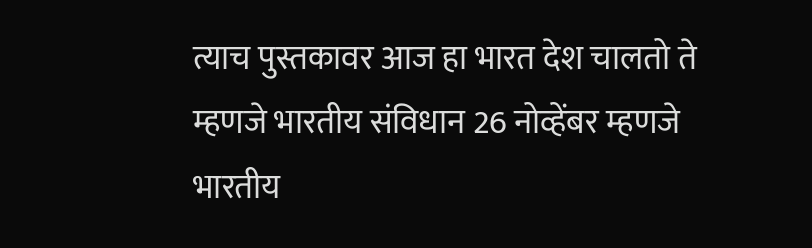त्याच पुस्तकावर आज हा भारत देश चालतो ते म्हणजे भारतीय संविधान 26 नोव्हेंबर म्हणजे भारतीय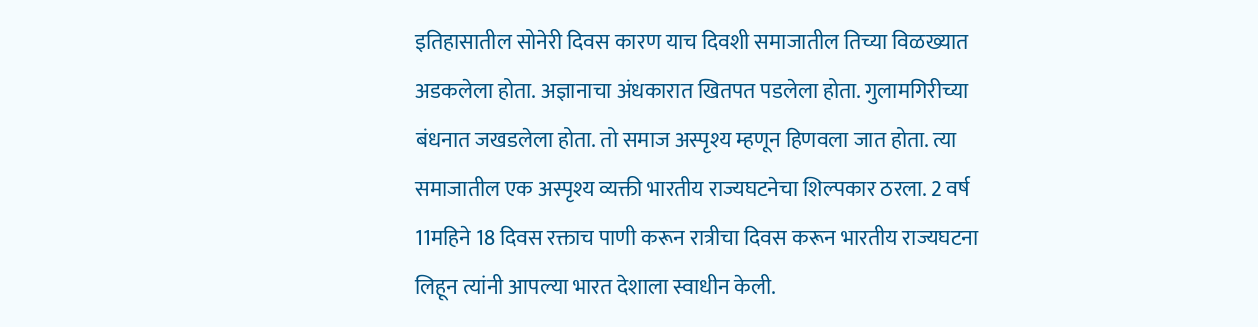इतिहासातील सोनेरी दिवस कारण याच दिवशी समाजातील तिच्या विळख्यात अडकलेला होता. अज्ञानाचा अंधकारात खितपत पडलेला होता. गुलामगिरीच्या बंधनात जखडलेला होता. तो समाज अस्पृश्य म्हणून हिणवला जात होता. त्या समाजातील एक अस्पृश्य व्यक्ती भारतीय राज्यघटनेचा शिल्पकार ठरला. 2 वर्ष 11महिने 18 दिवस रक्ताच पाणी करून रात्रीचा दिवस करून भारतीय राज्यघटना लिहून त्यांनी आपल्या भारत देशाला स्वाधीन केली.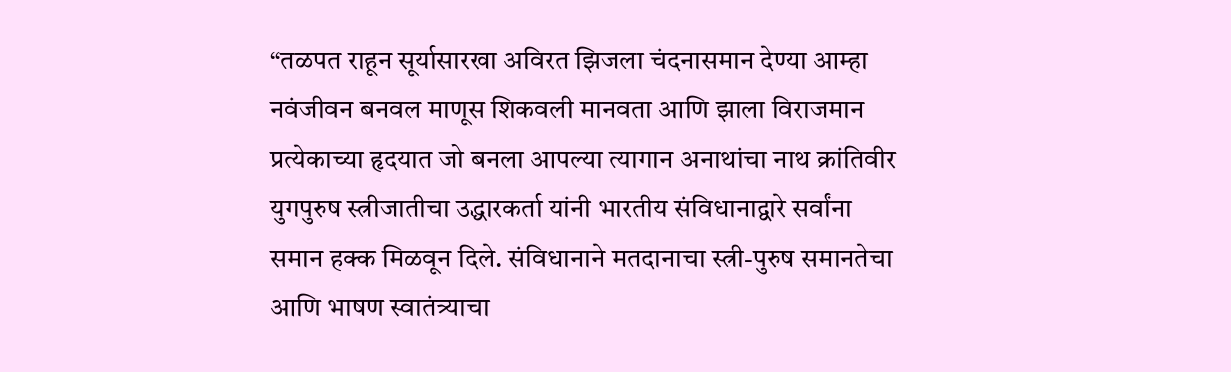“तळपत राहून सूर्यासारखा अविरत झिजला चंदनासमान देण्या आम्हा नवंजीवन बनवल माणूस शिकवली मानवता आणि झाला विराजमान प्रत्येकाच्या हृदयात जो बनला आपल्या त्यागान अनाथांचा नाथ क्रांतिवीर युगपुरुष स्त्रीजातीचा उद्धारकर्ता यांनी भारतीय संविधानाद्वारे सर्वांना समान हक्क मिळवून दिले. संविधानाने मतदानाचा स्त्री-पुरुष समानतेचा आणि भाषण स्वातंत्र्याचा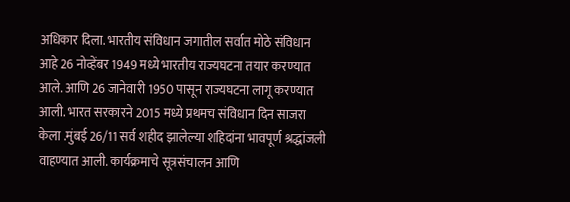अधिकार दिला. भारतीय संविधान जगातील सर्वात मोठे संविधान आहे 26 नोव्हेंबर 1949 मध्ये भारतीय राज्यघटना तयार करण्यात आले. आणि 26 जानेवारी 1950 पासून राज्यघटना लागू करण्यात आली. भारत सरकारने 2015 मध्ये प्रथमच संविधान दिन साजरा केला .मुंबई 26/11 सर्व शहीद झालेल्या शहिदांना भावपूर्ण श्रद्धांजली वाहण्यात आली. कार्यक्रमाचे सूत्रसंचालन आणि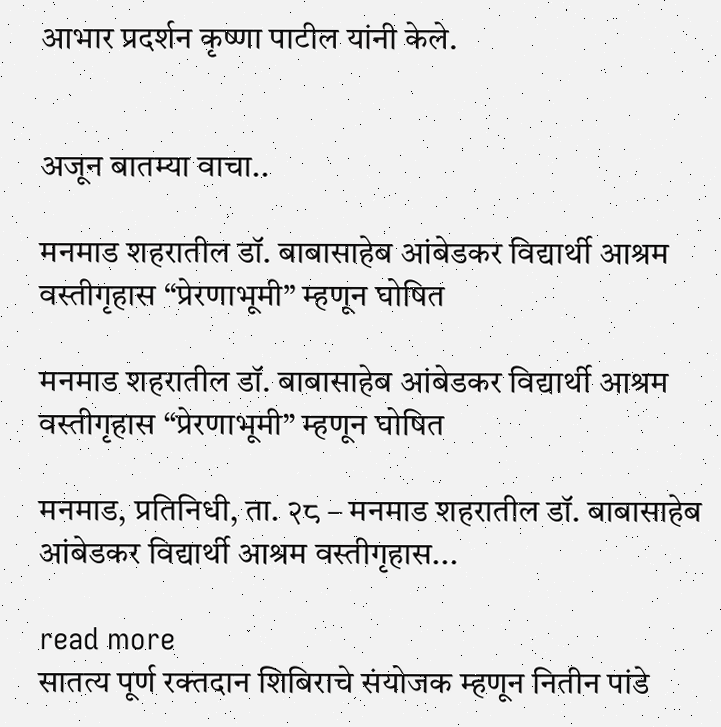आभार प्रदर्शन कृष्णा पाटील यांनी केले.


अजून बातम्या वाचा..

मनमाड शहरातील डॉ. बाबासाहेब आंबेडकर विद्यार्थी आश्रम वस्तीगृहास “प्रेरणाभूमी” म्हणून घोषित

मनमाड शहरातील डॉ. बाबासाहेब आंबेडकर विद्यार्थी आश्रम वस्तीगृहास “प्रेरणाभूमी” म्हणून घोषित

मनमाड, प्रतिनिधी, ता. २८ – मनमाड शहरातील डॉ. बाबासाहेब आंबेडकर विद्यार्थी आश्रम वस्तीगृहास...

read more
सातत्य पूर्ण रक्तदान शिबिराचे संयोजक म्हणून नितीन पांडे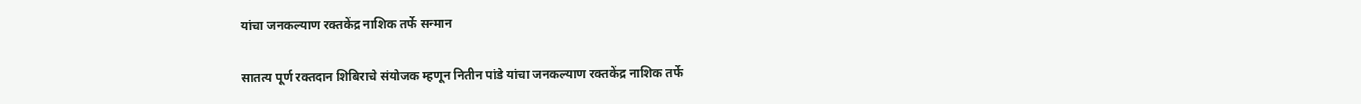यांचा जनकल्याण रक्तकेंद्र नाशिक तर्फे सन्मान

सातत्य पूर्ण रक्तदान शिबिराचे संयोजक म्हणून नितीन पांडे यांचा जनकल्याण रक्तकेंद्र नाशिक तर्फे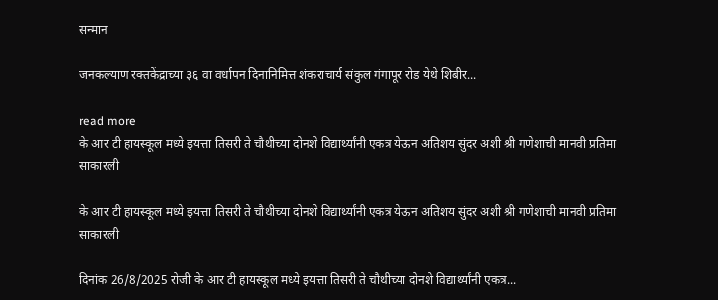सन्मान

जनकल्याण रक्तकेंद्राच्या ३६ वा वर्धापन दिनानिमित्त शंकराचार्य संकुल गंगापूर रोड येथे शिबीर...

read more
के आर टी हायस्कूल मध्ये इयत्ता तिसरी ते चौथीच्या दोनशे विद्यार्थ्यांनी एकत्र येऊन अतिशय सुंदर अशी श्री गणेशाची मानवी प्रतिमा साकारली

के आर टी हायस्कूल मध्ये इयत्ता तिसरी ते चौथीच्या दोनशे विद्यार्थ्यांनी एकत्र येऊन अतिशय सुंदर अशी श्री गणेशाची मानवी प्रतिमा साकारली

दिनांक 26/8/2025 रोजी के आर टी हायस्कूल मध्ये इयत्ता तिसरी ते चौथीच्या दोनशे विद्यार्थ्यांनी एकत्र...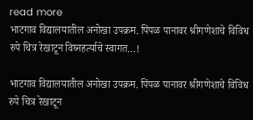read more
भाटगाव विद्यालयातील अनोखा उपक्रम. पिंपळ पानावर श्रीगणेशाचे विविध रुपे चित्र रेखाटून विघ्नहर्त्याचे स्वागत…!

भाटगाव विद्यालयातील अनोखा उपक्रम. पिंपळ पानावर श्रीगणेशाचे विविध रुपे चित्र रेखाटून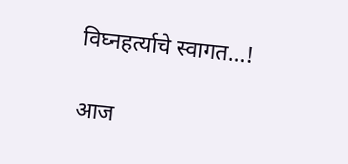विघ्नहर्त्याचे स्वागत…!

आज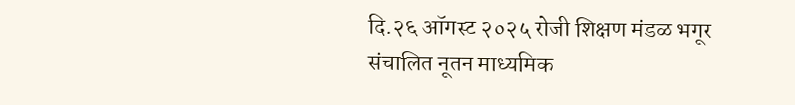दि.२६ ऑगस्ट २०२५ रोजी शिक्षण मंडळ भगूर संचालित नूतन माध्यमिक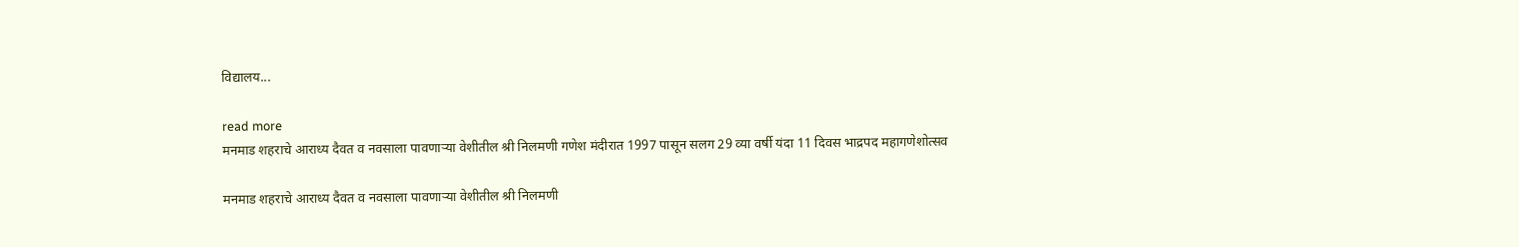विद्यालय...

read more
मनमाड शहराचे आराध्य दैवत व नवसाला पावणाऱ्या वेशीतील श्री निलमणी गणेश मंदीरात 1997 पासून सलग 29 व्या वर्षी यंदा 11 दिवस भाद्रपद महागणेशोत्सव

मनमाड शहराचे आराध्य दैवत व नवसाला पावणाऱ्या वेशीतील श्री निलमणी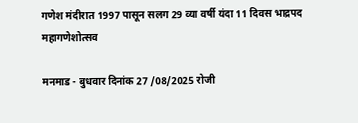गणेश मंदीरात 1997 पासून सलग 29 व्या वर्षी यंदा 11 दिवस भाद्रपद महागणेशोत्सव

मनमाड - बुधवार दिनांक 27 /08/2025 रोजी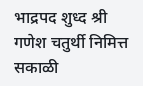भाद्रपद शुध्द श्री गणेश चतुर्थी निमित्त सकाळी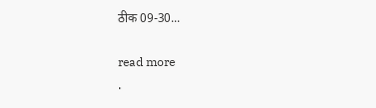ठीक 09-30...

read more
.